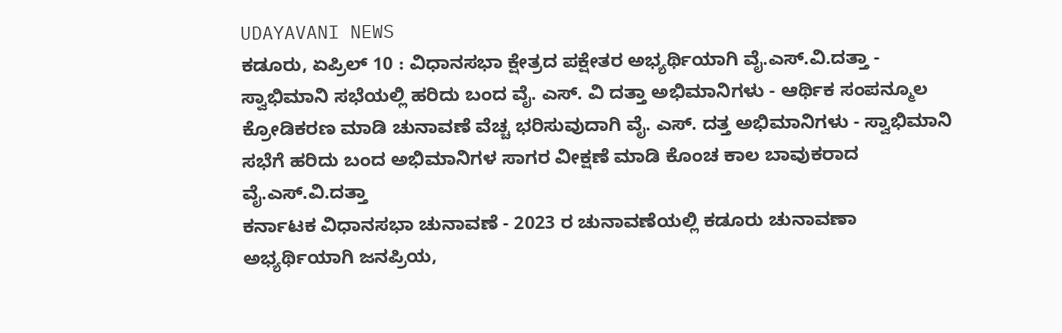UDAYAVANI NEWS
ಕಡೂರು, ಏಪ್ರಿಲ್ 10 : ವಿಧಾನಸಭಾ ಕ್ಷೇತ್ರದ ಪಕ್ಷೇತರ ಅಭ್ಯರ್ಥಿಯಾಗಿ ವೈ.ಎಸ್.ವಿ.ದತ್ತಾ - ಸ್ವಾಭಿಮಾನಿ ಸಭೆಯಲ್ಲಿ ಹರಿದು ಬಂದ ವೈ. ಎಸ್. ವಿ ದತ್ತಾ ಅಭಿಮಾನಿಗಳು - ಆರ್ಥಿಕ ಸಂಪನ್ಮೂಲ ಕ್ರೋಡಿಕರಣ ಮಾಡಿ ಚುನಾವಣೆ ವೆಚ್ಚ ಭರಿಸುವುದಾಗಿ ವೈ. ಎಸ್. ದತ್ತ ಅಭಿಮಾನಿಗಳು - ಸ್ವಾಭಿಮಾನಿ ಸಭೆಗೆ ಹರಿದು ಬಂದ ಅಭಿಮಾನಿಗಳ ಸಾಗರ ವೀಕ್ಷಣೆ ಮಾಡಿ ಕೊಂಚ ಕಾಲ ಬಾವುಕರಾದ ವೈ.ಎಸ್.ವಿ.ದತ್ತಾ
ಕರ್ನಾಟಕ ವಿಧಾನಸಭಾ ಚುನಾವಣೆ - 2023 ರ ಚುನಾವಣೆಯಲ್ಲಿ ಕಡೂರು ಚುನಾವಣಾ ಅಭ್ಯರ್ಥಿಯಾಗಿ ಜನಪ್ರಿಯ,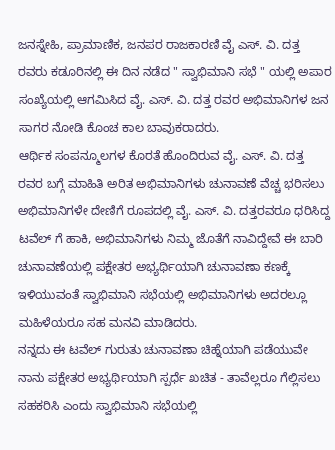ಜನಸ್ನೇಹಿ, ಪ್ರಾಮಾಣಿಕ, ಜನಪರ ರಾಜಕಾರಣಿ ವೈ ಎಸ್. ವಿ. ದತ್ತ ರವರು ಕಡೂರಿನಲ್ಲಿ ಈ ದಿನ ನಡೆದ " ಸ್ವಾಭಿಮಾನಿ ಸಭೆ " ಯಲ್ಲಿ ಅಪಾರ ಸಂಖ್ಯೆಯಲ್ಲಿ ಆಗಮಿಸಿದ ವೈ. ಎಸ್. ವಿ. ದತ್ತ ರವರ ಅಭಿಮಾನಿಗಳ ಜನ ಸಾಗರ ನೋಡಿ ಕೊಂಚ ಕಾಲ ಬಾವುಕರಾದರು.
ಆರ್ಥಿಕ ಸಂಪನ್ಮೂಲಗಳ ಕೊರತೆ ಹೊಂದಿರುವ ವೈ. ಎಸ್. ವಿ. ದತ್ತ ರವರ ಬಗ್ಗೆ ಮಾಹಿತಿ ಅರಿತ ಅಭಿಮಾನಿಗಳು ಚುನಾವಣೆ ವೆಚ್ಚ ಭರಿಸಲು ಅಭಿಮಾನಿಗಳೇ ದೇಣಿಗೆ ರೂಪದಲ್ಲಿ ವೈ. ಎಸ್. ವಿ. ದತ್ತರವರೂ ಧರಿಸಿದ್ದ ಟವೆಲ್ ಗೆ ಹಾಕಿ, ಅಭಿಮಾನಿಗಳು ನಿಮ್ಮ ಜೊತೆಗೆ ನಾವಿದ್ದೇವೆ ಈ ಬಾರಿ ಚುನಾವಣೆಯಲ್ಲಿ ಪಕ್ಷೇತರ ಅಭ್ಯರ್ಥಿಯಾಗಿ ಚುನಾವಣಾ ಕಣಕ್ಕೆ ಇಳಿಯುವಂತೆ ಸ್ವಾಭಿಮಾನಿ ಸಭೆಯಲ್ಲಿ ಅಭಿಮಾನಿಗಳು ಅದರಲ್ಲೂ ಮಹಿಳೆಯರೂ ಸಹ ಮನವಿ ಮಾಡಿದರು.
ನನ್ನದು ಈ ಟವೆಲ್ ಗುರುತು ಚುನಾವಣಾ ಚಿಹ್ನೆಯಾಗಿ ಪಡೆಯುವೇ ನಾನು ಪಕ್ಷೇತರ ಅಭ್ಯರ್ಥಿಯಾಗಿ ಸ್ಪರ್ಧೆ ಖಚಿತ - ತಾವೆಲ್ಲರೂ ಗೆಲ್ಲಿಸಲು ಸಹಕರಿಸಿ ಎಂದು ಸ್ವಾಭಿಮಾನಿ ಸಭೆಯಲ್ಲಿ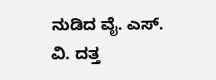ನುಡಿದ ವೈ. ಎಸ್. ವಿ. ದತ್ತ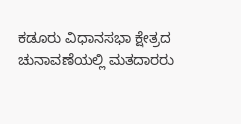ಕಡೂರು ವಿಧಾನಸಭಾ ಕ್ಷೇತ್ರದ ಚುನಾವಣೆಯಲ್ಲಿ ಮತದಾರರು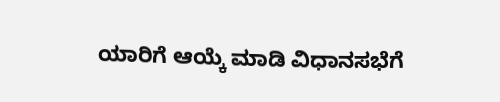ಯಾರಿಗೆ ಆಯ್ಕೆ ಮಾಡಿ ವಿಧಾನಸಭೆಗೆ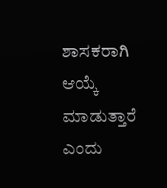ಶಾಸಕರಾಗಿ ಆಯ್ಕೆ ಮಾಡುತ್ತಾರೆ ಎಂದು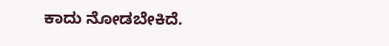ಕಾದು ನೋಡಬೇಕಿದೆ.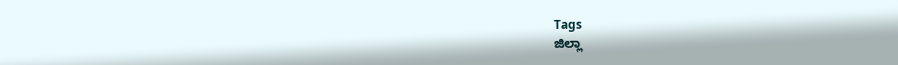Tags
ಜಿಲ್ಲಾ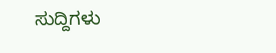ಸುದ್ದಿಗಳು